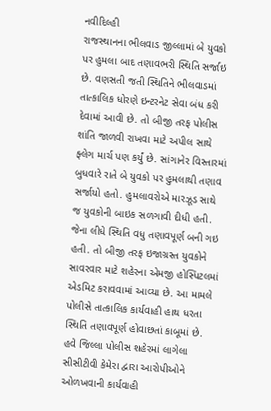નવીદિલ્હી
રાજસ્થાનના ભીલવાડ જીલ્લામાં બે યુવકો પર હુમલા બાદ તણાવભરી સ્થિતિ સર્જાઇ છે. વણસતી જતી સ્થિતિને ભીલવાડમાં તાત્કાલિક ધોરણે ઇન્ટરનેટ સેવા બંધ કરી દેવામાં આવી છે. તો બીજી તરફ પોલીસ શાંતિ જાળવી રાખવા માટે અપીલ સાથે ફ્લેગ માર્ચ પણ કર્યું છે. સાંગાનેર વિસ્તારમાં બુધવારે રાતે બે યુવકો પર હુમલાથી તણાવ સર્જાયો હતો. હુમલાવરોએ મારઝૂડ સાથે જ યુવકોની બાઇક સળગાવી દીધી હતી. જેના લીધે સ્થિતિ વધુ તણાવપૂર્ણ બની ગઇ હતી. તો બીજી તરફ ઇજાગ્રસ્ત યુવકોને સાવરવાર માટે શહેરના એમજી હોસ્પિટલમાં એડમિટ કરાવવામાં આવ્યા છે. આ મામલે પોલીસે તાત્કાલિક કાર્યવાહી હાથ ધરતા સ્થિતિ તણાવપૂર્ણ હોવાછતાં કાબૂમાં છે. હવે જિલ્લા પોલીસ શહેરમાં લાગેલા સીસીટીવી કેમેરા દ્વારા આરોપીઓને ઓળખવાની કાર્યવાહી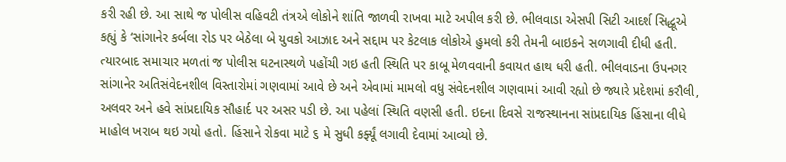કરી રહી છે. આ સાથે જ પોલીસ વહિવટી તંત્રએ લોકોને શાંતિ જાળવી રાખવા માટે અપીલ કરી છે. ભીલવાડા એસપી સિટી આદર્શ સિદ્ધૂએ કહ્યું કે ‘સાંગાનેર કર્બલા રોડ પર બેઠેલા બે યુવકો આઝાદ અને સદ્દામ પર કેટલાક લોકોએ હુમલો કરી તેમની બાઇકને સળગાવી દીધી હતી. ત્યારબાદ સમાચાર મળતાં જ પોલીસ ઘટનાસ્થળે પહોંચી ગઇ હતી સ્થિતિ પર કાબૂ મેળવવાની કવાયત હાથ ધરી હતી. ભીલવાડના ઉપનગર સાંગાનેર અતિસંવેદનશીલ વિસ્તારોમાં ગણવામાં આવે છે અને એવામાં મામલો વધુ સંવેદનશીલ ગણવામાં આવી રહ્યો છે જ્યારે પ્રદેશમાં કરૌલી, અલવર અને હવે સાંપ્રદાયિક સૌહાર્દ પર અસર પડી છે. આ પહેલાં સ્થિતિ વણસી હતી. ઇદના દિવસે રાજસ્થાનના સાંપ્રદાયિક હિંસાના લીધે માહોલ ખરાબ થઇ ગયો હતો. હિંસાને રોકવા માટે ૬ મે સુધી કર્ફ્યૂં લગાવી દેવામાં આવ્યો છે.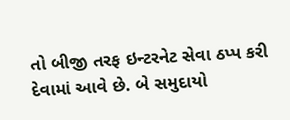તો બીજી તરફ ઇન્ટરનેટ સેવા ઠપ્પ કરી દેવામાં આવે છે. બે સમુદાયો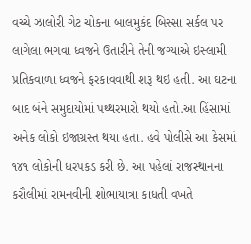વચ્ચે ઝાલોરી ગેટ ચોકના બાલમુકંદ બિસ્સા સર્કલ પર લાગેલા ભગવા ધ્વજને ઉતારીને તેની જગ્યાએ ઇસ્લામી પ્રતિકવાળા ધ્વજને ફરકાવવાથી શરૂ થઇ હતી. આ ઘટના બાદ બંને સમુદાયોમાં પથ્થરમારો થયો હતો.આ હિંસામાં અનેક લોકો ઇજાગ્રસ્ત થયા હતા. હવે પોલીસે આ કેસમાં ૧૪૧ લોકોની ધરપકડ કરી છે. આ પહેલાં રાજસ્થાનના કરૌલીમાં રામનવીની શોભાયાત્રા કાધતી વખતે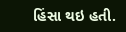હિંસા થઇ હતી.